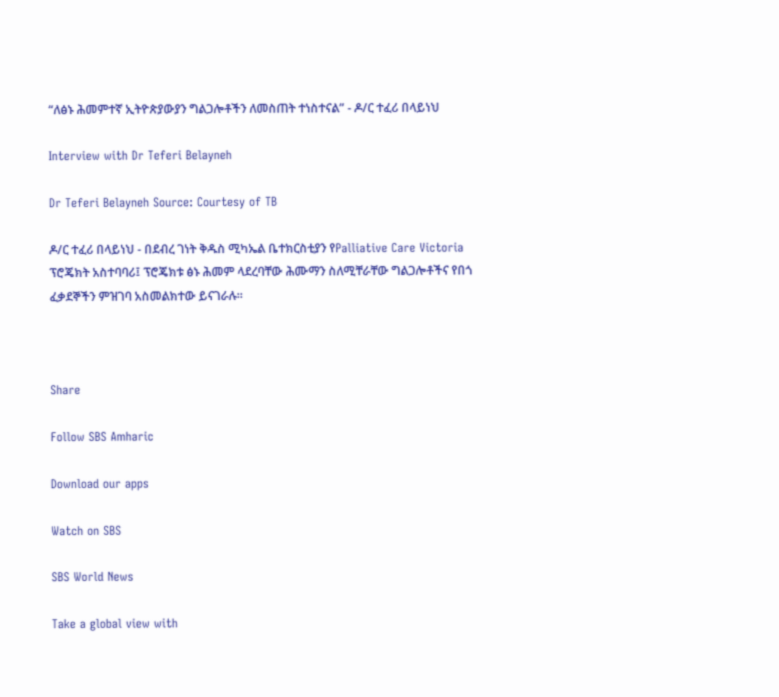“ለፅኑ ሕመምተኛ ኢትዮጵያውያን ግልጋሎቶችን ለመስጠት ተነስተናል” - ዶ/ር ተፈሪ በላይነህ

Interview with Dr Teferi Belayneh

Dr Teferi Belayneh Source: Courtesy of TB

ዶ/ር ተፈሪ በላይነህ - በደብረ ገነት ቅዱስ ሚካኤል ቤተክርስቲያን የPalliative Care Victoria ፕሮጄክት አስተባባሪ፤ ፕሮጄክቱ ፅኑ ሕመም ላደረባቸው ሕሙማን ስለሚቸራቸው ግልጋሎቶችና የበጎ ፈቃደኞችን ምዝገባ አስመልክተው ይናገራሉ።



Share

Follow SBS Amharic

Download our apps

Watch on SBS

SBS World News

Take a global view with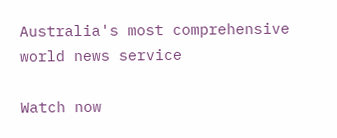Australia's most comprehensive world news service

Watch now